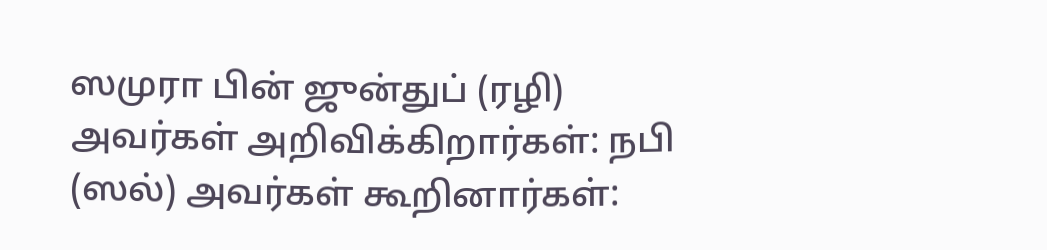ஸமுரா பின் ஜுன்துப் (ரழி) அவர்கள் அறிவிக்கிறார்கள்: நபி (ஸல்) அவர்கள் கூறினார்கள்: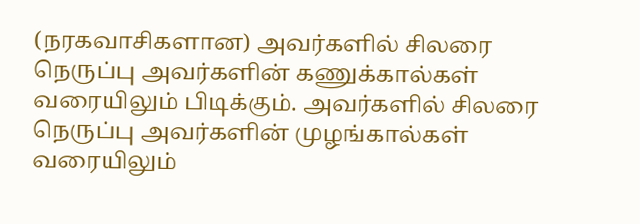(நரகவாசிகளான) அவர்களில் சிலரை நெருப்பு அவர்களின் கணுக்கால்கள் வரையிலும் பிடிக்கும். அவர்களில் சிலரை நெருப்பு அவர்களின் முழங்கால்கள் வரையிலும்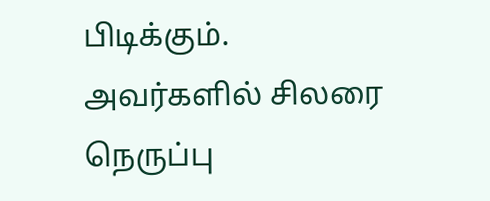பிடிக்கும். அவர்களில் சிலரை நெருப்பு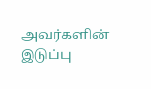அவர்களின் இடுப்பு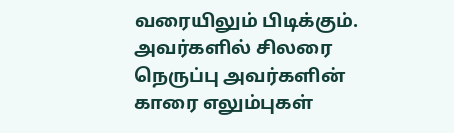வரையிலும் பிடிக்கும். அவர்களில் சிலரை நெருப்பு அவர்களின் காரை எலும்புகள்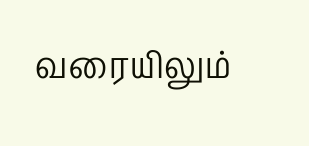வரையிலும்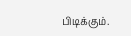பிடிக்கும்.